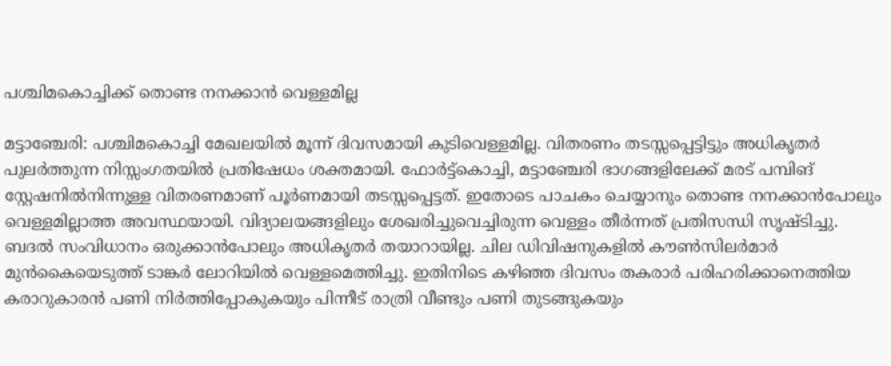പശ്ചിമകൊച്ചിക്ക് തൊണ്ട നനക്കാൻ വെള്ളമില്ല

മട്ടാഞ്ചേരി: പശ്ചിമകൊച്ചി മേഖലയിൽ മൂന്ന് ദിവസമായി കുടിവെള്ളമില്ല. വിതരണം തടസ്സപ്പെട്ടിട്ടും അധികൃതർ പുലർത്തുന്ന നിസ്സംഗതയിൽ പ്രതിഷേധം ശക്തമായി. ഫോർട്ട്കൊച്ചി, മട്ടാഞ്ചേരി ഭാഗങ്ങളിലേക്ക് മരട് പമ്പിങ് സ്റ്റേഷനിൽനിന്നുള്ള വിതരണമാണ് പൂർണമായി തടസ്സപ്പെട്ടത്. ഇതോടെ പാചകം ചെയ്യാനും തൊണ്ട നനക്കാൻപോലും വെള്ളമില്ലാത്ത അവസ്ഥയായി. വിദ്യാലയങ്ങളിലും ശേഖരിച്ചുവെച്ചിരുന്ന വെള്ളം തീർന്നത് പ്രതിസന്ധി സൃഷ്ടിച്ചു. ബദൽ സംവിധാനം ഒരുക്കാൻപോലും അധികൃതർ തയാറായില്ല. ചില ഡിവിഷനുകളിൽ കൗൺസിലർമാർ മുൻകൈയെടുത്ത് ടാങ്കർ ലോറിയിൽ വെള്ളമെത്തിച്ചു. ഇതിനിടെ കഴിഞ്ഞ ദിവസം തകരാർ പരിഹരിക്കാനെത്തിയ കരാറുകാരൻ പണി നിർത്തിപ്പോകുകയും പിന്നീട് രാത്രി വീണ്ടും പണി തുടങ്ങുകയും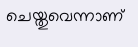ചെയ്തുവെന്നാണ്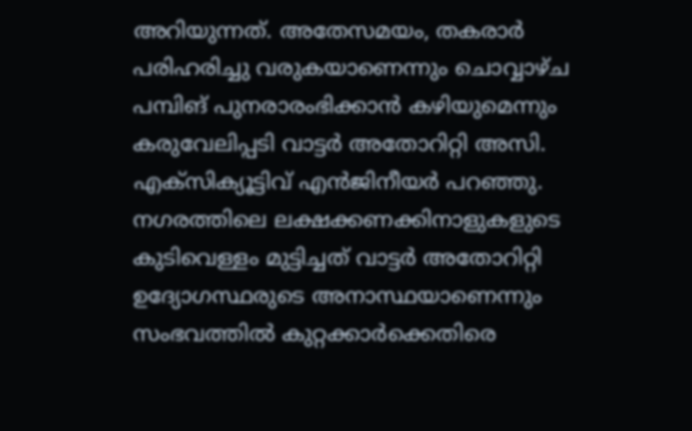അറിയുന്നത്. അതേസമയം, തകരാർ പരിഹരിച്ചു വരുകയാണെന്നും ചൊവ്വാഴ്ച പമ്പിങ് പുനരാരംഭിക്കാൻ കഴിയുമെന്നും കരുവേലിപ്പടി വാട്ടർ അതോറിറ്റി അസി. എക്സിക്യൂട്ടിവ് എൻജിനീയർ പറഞ്ഞു. നഗരത്തിലെ ലക്ഷക്കണക്കിനാളുകളുടെ കുടിവെള്ളം മുട്ടിച്ചത് വാട്ടർ അതോറിറ്റി ഉദ്യോഗസ്ഥരുടെ അനാസ്ഥയാണെന്നും സംഭവത്തിൽ കുറ്റക്കാർക്കെതിരെ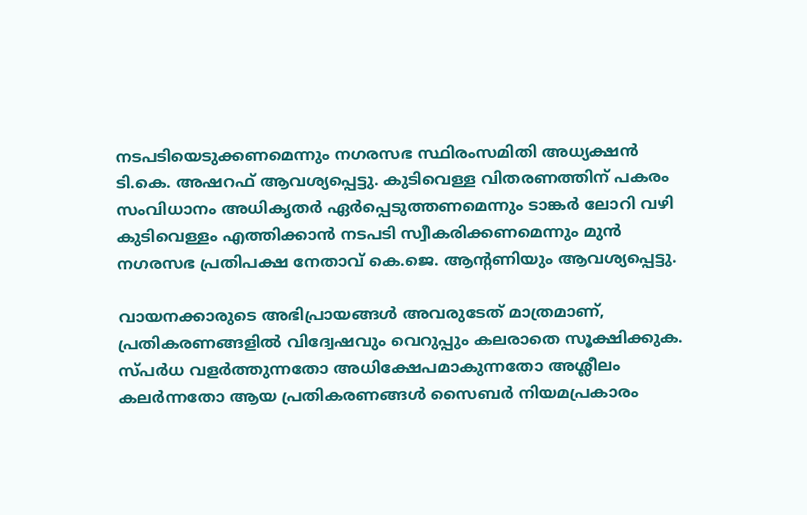നടപടിയെടുക്കണമെന്നും നഗരസഭ സ്ഥിരംസമിതി അധ്യക്ഷൻ ടി.കെ. അഷറഫ് ആവശ്യപ്പെട്ടു. കുടിവെള്ള വിതരണത്തിന് പകരം സംവിധാനം അധികൃതർ ഏർപ്പെടുത്തണമെന്നും ടാങ്കർ ലോറി വഴി കുടിവെള്ളം എത്തിക്കാൻ നടപടി സ്വീകരിക്കണമെന്നും മുൻ നഗരസഭ പ്രതിപക്ഷ നേതാവ് കെ.ജെ. ആന്റണിയും ആവശ്യപ്പെട്ടു.

വായനക്കാരുടെ അഭിപ്രായങ്ങള്‍ അവരുടേത് മാത്രമാണ്, പ്രതികരണങ്ങളിൽ വിദ്വേഷവും വെറുപ്പും കലരാതെ സൂക്ഷിക്കുക. സ്പർധ വളർത്തുന്നതോ അധിക്ഷേപമാകുന്നതോ അശ്ലീലം കലർന്നതോ ആയ പ്രതികരണങ്ങൾ സൈബർ നിയമപ്രകാരം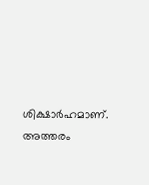ശിക്ഷാർഹമാണ്. അത്തരം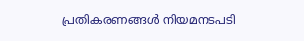പ്രതികരണങ്ങൾ നിയമനടപടി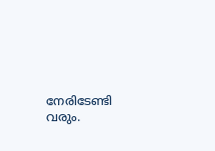നേരിടേണ്ടി വരും.